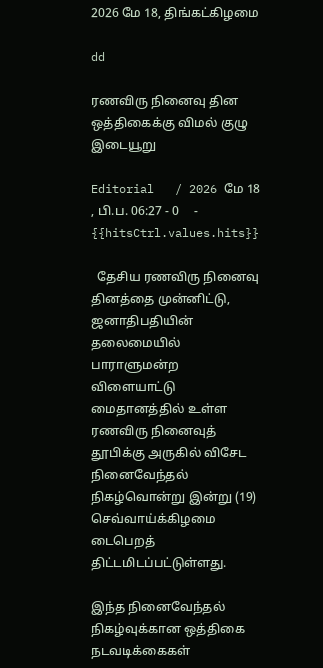2026 மே 18, திங்கட்கிழமை

dd

ரணவிரு நினைவு தின ஒத்திகைக்கு விமல் குழு இடையூறு

Editorial   / 2026 மே 18 , பி.ப. 06:27 - 0     - {{hitsCtrl.values.hits}}

  தேசிய ரணவிரு நினைவு தினத்தை முன்னிட்டு, ஜனாதிபதியின் தலைமையில் பாராளுமன்ற விளையாட்டு மைதானத்தில் உள்ள ரணவிரு நினைவுத் தூபிக்கு அருகில் விசேட நினைவேந்தல் நிகழ்வொன்று இன்று (19)  செவ்வாய்க்கிழமை டைபெறத் திட்டமிடப்பட்டுள்ளது.

இந்த நினைவேந்தல் நிகழ்வுக்கான ஒத்திகை நடவடிக்கைகள்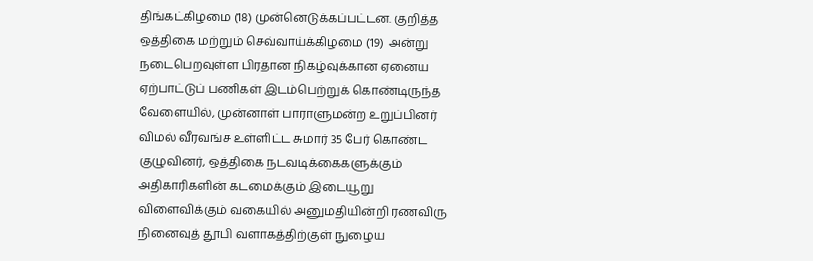திங்கட்கிழமை (18) முன்னெடுக்கப்பட்டன. குறித்த ஒத்திகை மற்றும் செவ்வாய்க்கிழமை (19)  அன்று நடைபெறவுள்ள பிரதான நிகழ்வுக்கான ஏனைய ஏற்பாட்டுப் பணிகள் இடம்பெற்றுக் கொண்டிருந்த வேளையில், முன்னாள் பாராளுமன்ற உறுப்பினர் விமல் வீரவங்ச உள்ளிட்ட சுமார் 35 பேர் கொண்ட குழுவினர், ஒத்திகை நடவடிக்கைகளுக்கும் அதிகாரிகளின் கடமைக்கும் இடையூறு விளைவிக்கும் வகையில் அனுமதியின்றி ரணவிரு நினைவுத் தூபி வளாகத்திற்குள் நுழைய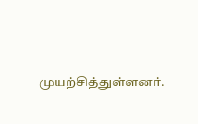முயற்சித்துள்ளனர்.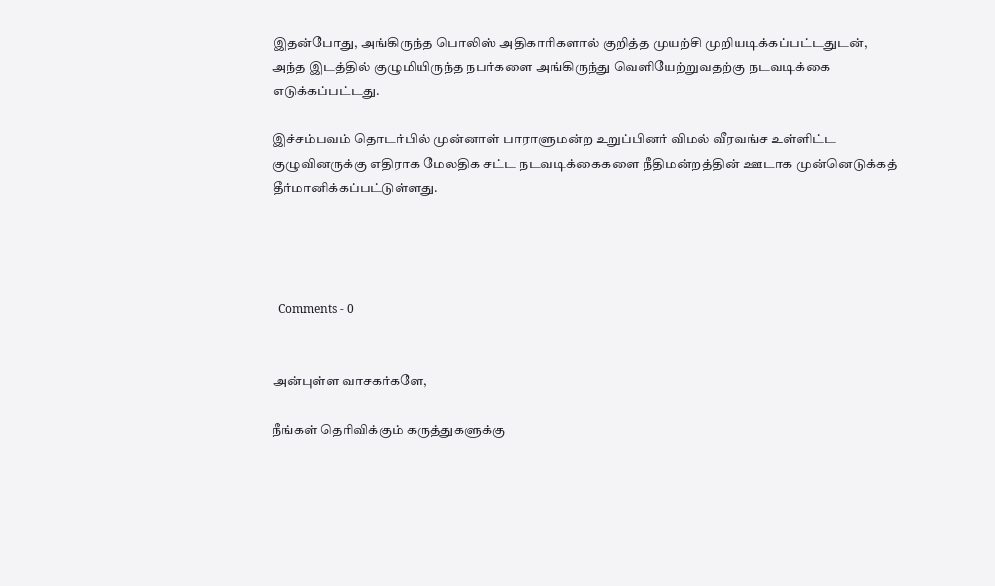இதன்போது, அங்கிருந்த பொலிஸ் அதிகாரிகளால் குறித்த முயற்சி முறியடிக்கப்பட்டதுடன், அந்த இடத்தில் குழுமியிருந்த நபர்களை அங்கிருந்து வெளியேற்றுவதற்கு நடவடிக்கை எடுக்கப்பட்டது.

இச்சம்பவம் தொடர்பில் முன்னாள் பாராளுமன்ற உறுப்பினர் விமல் வீரவங்ச உள்ளிட்ட குழுவினருக்கு எதிராக மேலதிக சட்ட நடவடிக்கைகளை நீதிமன்றத்தின் ஊடாக முன்னெடுக்கத் தீர்மானிக்கப்பட்டுள்ளது.




  Comments - 0


அன்புள்ள வாசகர்களே,

நீங்கள் தெரிவிக்கும் கருத்துகளுக்கு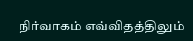நிர்வாகம் எவ்விதத்திலும்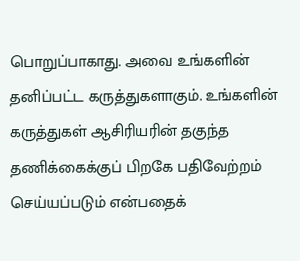பொறுப்பாகாது. அவை உங்களின் தனிப்பட்ட கருத்துகளாகும். உங்களின் கருத்துகள் ஆசிரியரின் தகுந்த தணிக்கைக்குப் பிறகே பதிவேற்றம் செய்யப்படும் என்பதைக்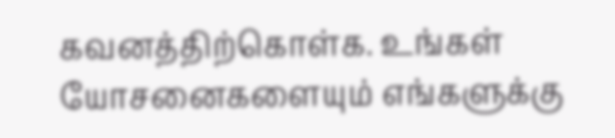கவனத்திற்கொள்க. உங்கள் யோசனைகளையும் எங்களுக்கு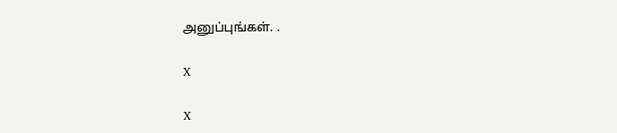அனுப்புங்கள். .

X

X